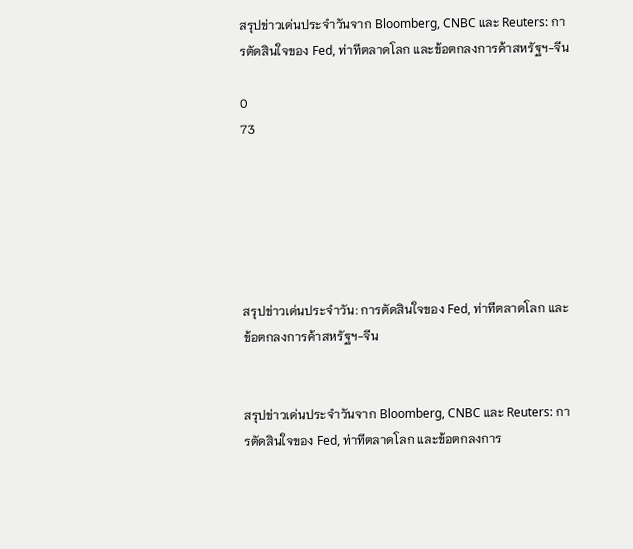สรุปข่าวเด่นประจำวันจาก Bloomberg, CNBC และ Reuters: การตัดสินใจของ Fed, ท่าทีตลาดโลก และข้อตกลงการค้าสหรัฐฯ-จีน

0
73






สรุปข่าวเด่นประจำวัน: การตัดสินใจของ Fed, ท่าทีตลาดโลก และข้อตกลงการค้าสหรัฐฯ-จีน


สรุปข่าวเด่นประจำวันจาก Bloomberg, CNBC และ Reuters: การตัดสินใจของ Fed, ท่าทีตลาดโลก และข้อตกลงการ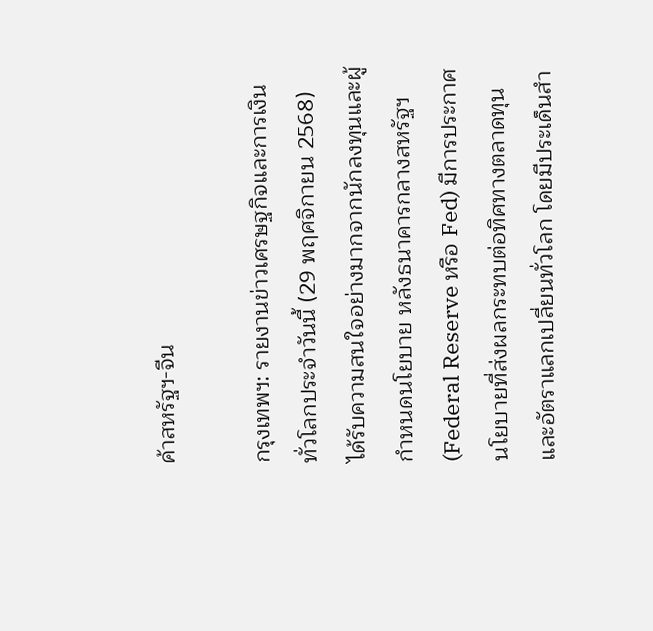ค้าสหรัฐฯ-จีน

กรุงเทพฯ: รายงานข่าวเศรษฐกิจและการเงินทั่วโลกประจำวันนี้ (29 พฤศจิกายน 2568) ได้รับความสนใจอย่างมากจากนักลงทุนและผู้กำหนดนโยบาย หลังธนาคารกลางสหรัฐฯ (Federal Reserve หรือ Fed) มีการประกาศนโยบายที่ส่งผลกระทบต่อทิศทางตลาดทุนและอัตราแลกเปลี่ยนทั่วโลก โดยมีประเด็นสำ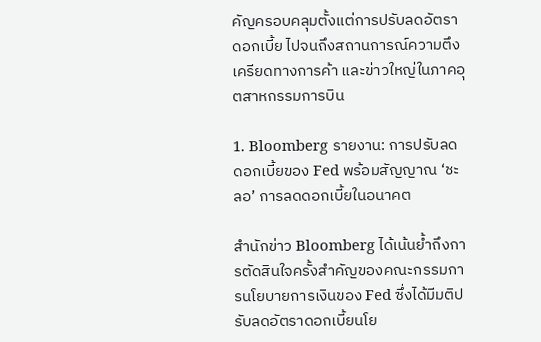คัญครอบคลุมตั้งแต่การปรับลดอัตราดอกเบี้ย ไปจนถึงสถานการณ์ความตึงเครียดทางการค้า และข่าวใหญ่ในภาคอุตสาหกรรมการบิน

1. Bloomberg รายงาน: การปรับลดดอกเบี้ยของ Fed พร้อมสัญญาณ ‘ชะลอ’ การลดดอกเบี้ยในอนาคต

สำนักข่าว Bloomberg ได้เน้นย้ำถึงการตัดสินใจครั้งสำคัญของคณะกรรมการนโยบายการเงินของ Fed ซึ่งได้มีมติปรับลดอัตราดอกเบี้ยนโย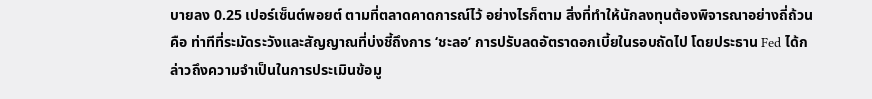บายลง 0.25 เปอร์เซ็นต์พอยต์ ตามที่ตลาดคาดการณ์ไว้ อย่างไรก็ตาม สิ่งที่ทำให้นักลงทุนต้องพิจารณาอย่างถี่ถ้วนคือ ท่าทีที่ระมัดระวังและสัญญาณที่บ่งชี้ถึงการ ‘ชะลอ’ การปรับลดอัตราดอกเบี้ยในรอบถัดไป โดยประธาน Fed ได้กล่าวถึงความจำเป็นในการประเมินข้อมู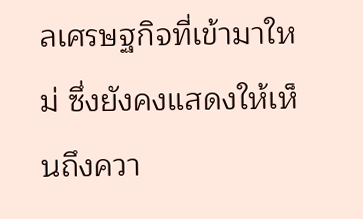ลเศรษฐกิจที่เข้ามาใหม่ ซึ่งยังคงแสดงให้เห็นถึงควา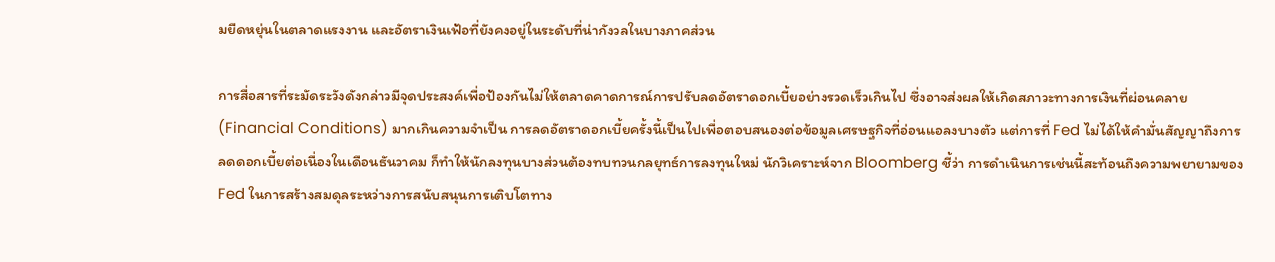มยืดหยุ่นในตลาดแรงงาน และอัตราเงินเฟ้อที่ยังคงอยู่ในระดับที่น่ากังวลในบางภาคส่วน

การสื่อสารที่ระมัดระวังดังกล่าวมีจุดประสงค์เพื่อป้องกันไม่ให้ตลาดคาดการณ์การปรับลดอัตราดอกเบี้ยอย่างรวดเร็วเกินไป ซึ่งอาจส่งผลให้เกิดสภาวะทางการเงินที่ผ่อนคลาย (Financial Conditions) มากเกินความจำเป็น การลดอัตราดอกเบี้ยครั้งนี้เป็นไปเพื่อตอบสนองต่อข้อมูลเศรษฐกิจที่อ่อนแอลงบางตัว แต่การที่ Fed ไม่ได้ให้คำมั่นสัญญาถึงการลดดอกเบี้ยต่อเนื่องในเดือนธันวาคม ก็ทำให้นักลงทุนบางส่วนต้องทบทวนกลยุทธ์การลงทุนใหม่ นักวิเคราะห์จาก Bloomberg ชี้ว่า การดำเนินการเช่นนี้สะท้อนถึงความพยายามของ Fed ในการสร้างสมดุลระหว่างการสนับสนุนการเติบโตทาง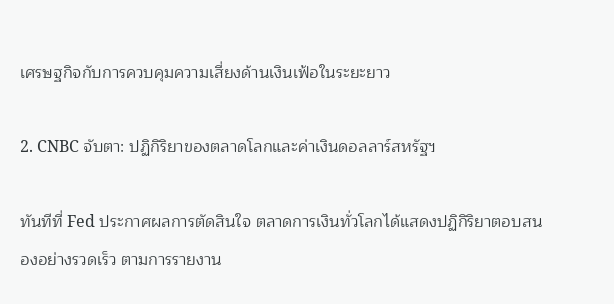เศรษฐกิจกับการควบคุมความเสี่ยงด้านเงินเฟ้อในระยะยาว

2. CNBC จับตา: ปฏิกิริยาของตลาดโลกและค่าเงินดอลลาร์สหรัฐฯ

ทันทีที่ Fed ประกาศผลการตัดสินใจ ตลาดการเงินทั่วโลกได้แสดงปฏิกิริยาตอบสนองอย่างรวดเร็ว ตามการรายงาน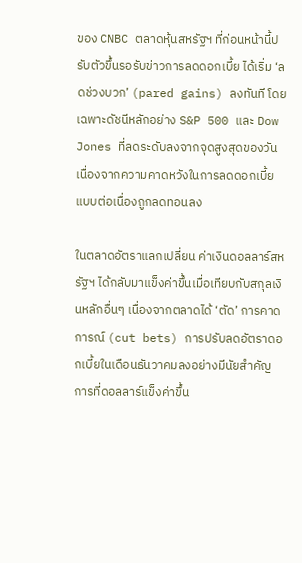ของ CNBC ตลาดหุ้นสหรัฐฯ ที่ก่อนหน้านี้ปรับตัวขึ้นรอรับข่าวการลดดอกเบี้ย ได้เริ่ม ‘ลดช่วงบวก’ (pared gains) ลงทันที โดยเฉพาะดัชนีหลักอย่าง S&P 500 และ Dow Jones ที่ลดระดับลงจากจุดสูงสุดของวัน เนื่องจากความคาดหวังในการลดดอกเบี้ยแบบต่อเนื่องถูกลดทอนลง

ในตลาดอัตราแลกเปลี่ยน ค่าเงินดอลลาร์สหรัฐฯ ได้กลับมาแข็งค่าขึ้นเมื่อเทียบกับสกุลเงินหลักอื่นๆ เนื่องจากตลาดได้ ‘ตัด’ การคาดการณ์ (cut bets) การปรับลดอัตราดอกเบี้ยในเดือนธันวาคมลงอย่างมีนัยสำคัญ การที่ดอลลาร์แข็งค่าขึ้น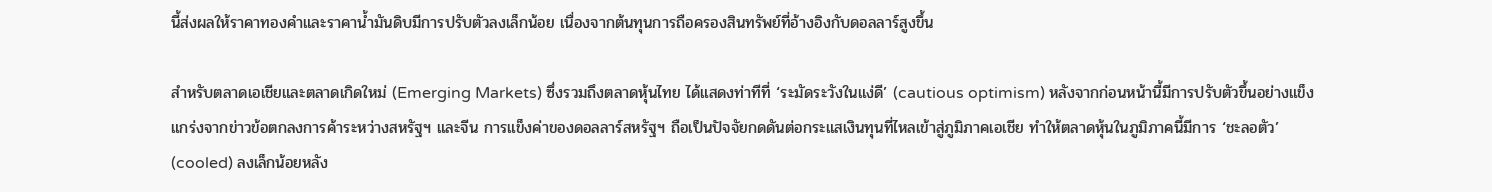นี้ส่งผลให้ราคาทองคำและราคาน้ำมันดิบมีการปรับตัวลงเล็กน้อย เนื่องจากต้นทุนการถือครองสินทรัพย์ที่อ้างอิงกับดอลลาร์สูงขึ้น

สำหรับตลาดเอเชียและตลาดเกิดใหม่ (Emerging Markets) ซึ่งรวมถึงตลาดหุ้นไทย ได้แสดงท่าทีที่ ‘ระมัดระวังในแง่ดี’ (cautious optimism) หลังจากก่อนหน้านี้มีการปรับตัวขึ้นอย่างแข็งแกร่งจากข่าวข้อตกลงการค้าระหว่างสหรัฐฯ และจีน การแข็งค่าของดอลลาร์สหรัฐฯ ถือเป็นปัจจัยกดดันต่อกระแสเงินทุนที่ไหลเข้าสู่ภูมิภาคเอเชีย ทำให้ตลาดหุ้นในภูมิภาคนี้มีการ ‘ชะลอตัว’ (cooled) ลงเล็กน้อยหลัง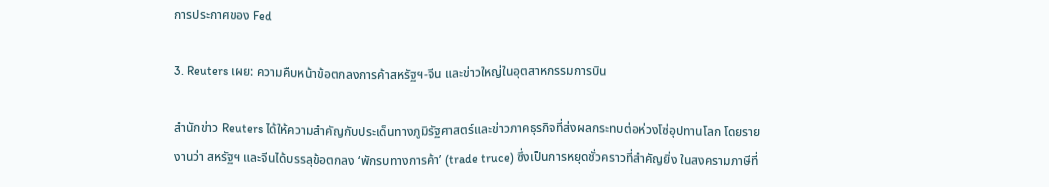การประกาศของ Fed

3. Reuters เผย: ความคืบหน้าข้อตกลงการค้าสหรัฐฯ-จีน และข่าวใหญ่ในอุตสาหกรรมการบิน

สำนักข่าว Reuters ได้ให้ความสำคัญกับประเด็นทางภูมิรัฐศาสตร์และข่าวภาคธุรกิจที่ส่งผลกระทบต่อห่วงโซ่อุปทานโลก โดยรายงานว่า สหรัฐฯ และจีนได้บรรลุข้อตกลง ‘พักรบทางการค้า’ (trade truce) ซึ่งเป็นการหยุดชั่วคราวที่สำคัญยิ่ง ในสงครามภาษีที่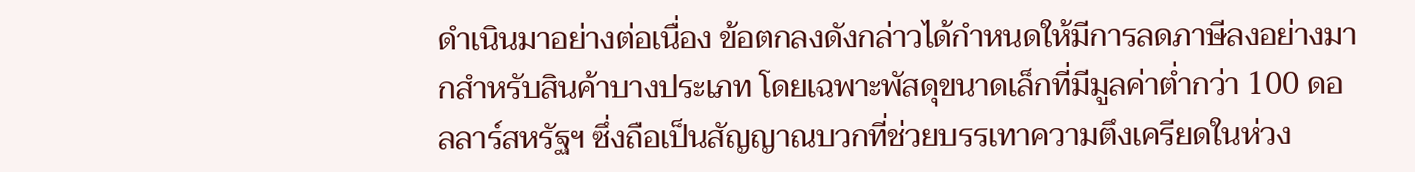ดำเนินมาอย่างต่อเนื่อง ข้อตกลงดังกล่าวได้กำหนดให้มีการลดภาษีลงอย่างมากสำหรับสินค้าบางประเภท โดยเฉพาะพัสดุขนาดเล็กที่มีมูลค่าต่ำกว่า 100 ดอลลาร์สหรัฐฯ ซึ่งถือเป็นสัญญาณบวกที่ช่วยบรรเทาความตึงเครียดในห่วง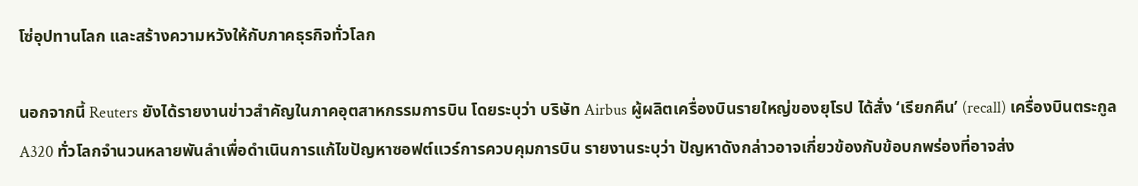โซ่อุปทานโลก และสร้างความหวังให้กับภาคธุรกิจทั่วโลก

นอกจากนี้ Reuters ยังได้รายงานข่าวสำคัญในภาคอุตสาหกรรมการบิน โดยระบุว่า บริษัท Airbus ผู้ผลิตเครื่องบินรายใหญ่ของยุโรป ได้สั่ง ‘เรียกคืน’ (recall) เครื่องบินตระกูล A320 ทั่วโลกจำนวนหลายพันลำเพื่อดำเนินการแก้ไขปัญหาซอฟต์แวร์การควบคุมการบิน รายงานระบุว่า ปัญหาดังกล่าวอาจเกี่ยวข้องกับข้อบกพร่องที่อาจส่ง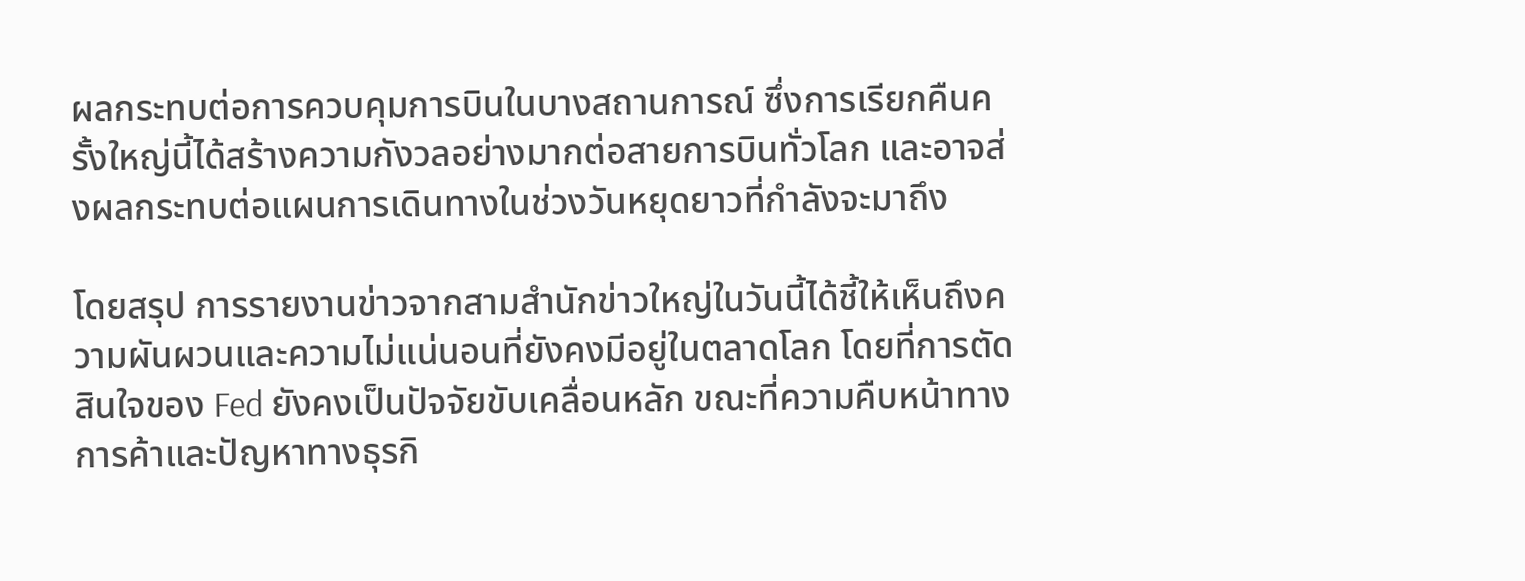ผลกระทบต่อการควบคุมการบินในบางสถานการณ์ ซึ่งการเรียกคืนครั้งใหญ่นี้ได้สร้างความกังวลอย่างมากต่อสายการบินทั่วโลก และอาจส่งผลกระทบต่อแผนการเดินทางในช่วงวันหยุดยาวที่กำลังจะมาถึง

โดยสรุป การรายงานข่าวจากสามสำนักข่าวใหญ่ในวันนี้ได้ชี้ให้เห็นถึงความผันผวนและความไม่แน่นอนที่ยังคงมีอยู่ในตลาดโลก โดยที่การตัดสินใจของ Fed ยังคงเป็นปัจจัยขับเคลื่อนหลัก ขณะที่ความคืบหน้าทางการค้าและปัญหาทางธุรกิ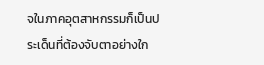จในภาคอุตสาหกรรมก็เป็นประเด็นที่ต้องจับตาอย่างใก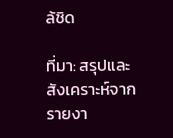ล้ชิด

ที่มา: สรุปและสังเคราะห์จากรายงา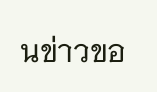นข่าวขอ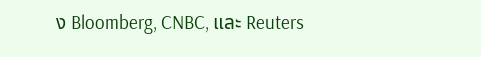ง Bloomberg, CNBC, และ Reuters